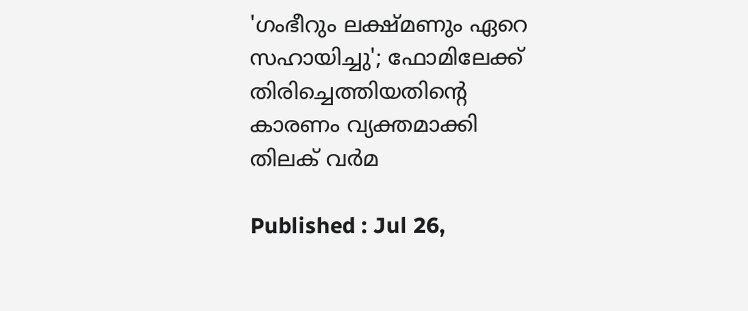'ഗംഭീറും ലക്ഷ്മണും ഏറെ സഹായിച്ചു'; ഫോമിലേക്ക് തിരിച്ചെത്തിയതിന്റെ കാരണം വ്യക്തമാക്കി തിലക് വര്‍മ

Published : Jul 26,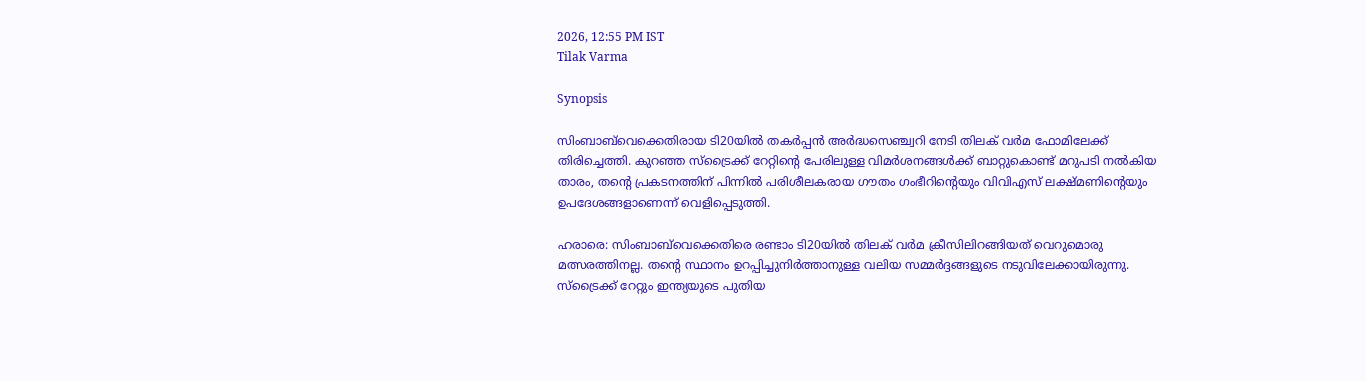2026, 12:55 PM IST
Tilak Varma

Synopsis

സിംബാബ്‌വെക്കെതിരായ ടി20യിൽ തകർപ്പൻ അർദ്ധസെഞ്ച്വറി നേടി തിലക് വർമ ഫോമിലേക്ക് തിരിച്ചെത്തി. കുറഞ്ഞ സ്‌ട്രൈക്ക് റേറ്റിന്റെ പേരിലുള്ള വിമർശനങ്ങൾക്ക് ബാറ്റുകൊണ്ട് മറുപടി നൽകിയ താരം, തന്റെ പ്രകടനത്തിന് പിന്നിൽ പരിശീലകരായ ഗൗതം ഗംഭീറിന്റെയും വിവിഎസ് ലക്ഷ്മണിന്റെയും ഉപദേശങ്ങളാണെന്ന് വെളിപ്പെടുത്തി.

ഹരാരെ: സിംബാബ്‌വെക്കെതിരെ രണ്ടാം ടി20യില്‍ തിലക് വര്‍മ ക്രീസിലിറങ്ങിയത് വെറുമൊരു മത്സരത്തിനല്ല. തന്റെ സ്ഥാനം ഉറപ്പിച്ചുനിര്‍ത്താനുള്ള വലിയ സമ്മര്‍ദ്ദങ്ങളുടെ നടുവിലേക്കായിരുന്നു. സ്‌ട്രൈക്ക് റേറ്റും ഇന്ത്യയുടെ പുതിയ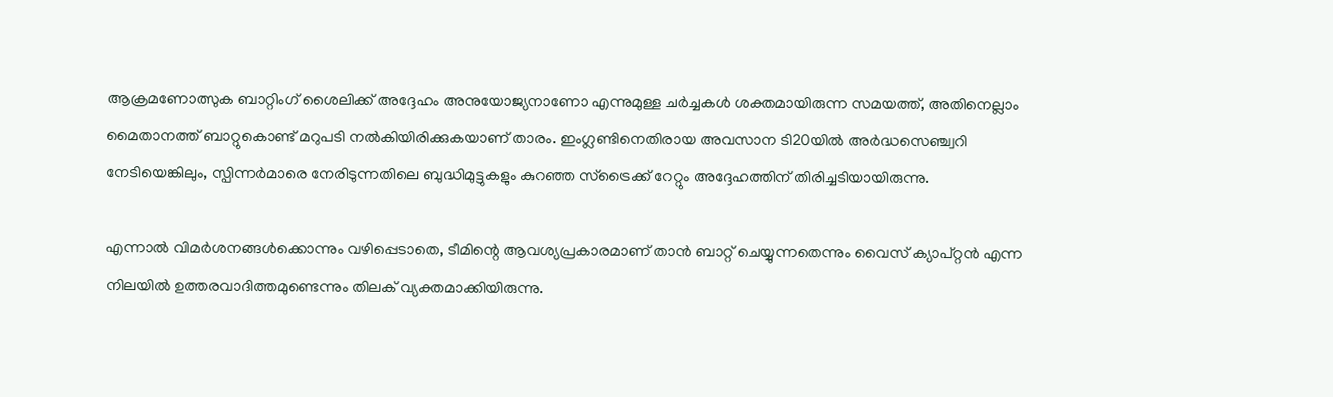ആക്രമണോത്സുക ബാറ്റിംഗ് ശൈലിക്ക് അദ്ദേഹം അനുയോജ്യനാണോ എന്നുമുള്ള ചര്‍ച്ചകള്‍ ശക്തമായിരുന്ന സമയത്ത്, അതിനെല്ലാം മൈതാനത്ത് ബാറ്റുകൊണ്ട് മറുപടി നല്‍കിയിരിക്കുകയാണ് താരം. ഇംഗ്ലണ്ടിനെതിരായ അവസാന ടി20യില്‍ അര്‍ദ്ധസെഞ്ച്വറി നേടിയെങ്കിലും, സ്പിന്നര്‍മാരെ നേരിടുന്നതിലെ ബുദ്ധിമുട്ടുകളും കുറഞ്ഞ സ്‌ട്രൈക്ക് റേറ്റും അദ്ദേഹത്തിന് തിരിച്ചടിയായിരുന്നു.

എന്നാല്‍ വിമര്‍ശനങ്ങള്‍ക്കൊന്നും വഴിപ്പെടാതെ, ടീമിന്റെ ആവശ്യപ്രകാരമാണ് താന്‍ ബാറ്റ് ചെയ്യുന്നതെന്നും വൈസ് ക്യാപ്റ്റന്‍ എന്ന നിലയില്‍ ഉത്തരവാദിത്തമുണ്ടെന്നും തിലക് വ്യക്തമാക്കിയിരുന്നു.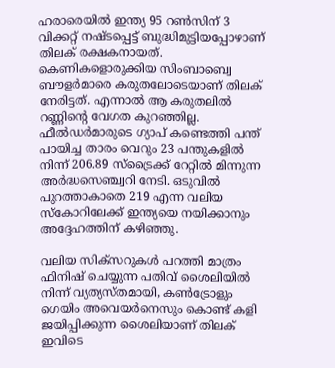ഹരാരെയില്‍ ഇന്ത്യ 95 റണ്‍സിന് 3 വിക്കറ്റ് നഷ്ടപ്പെട്ട് ബുദ്ധിമുട്ടിയപ്പോഴാണ് തിലക് രക്ഷകനായത്. കെണികളൊരുക്കിയ സിംബാബ്വെ ബൗളര്‍മാരെ കരുതലോടെയാണ് തിലക് നേരിട്ടത്. എന്നാല്‍ ആ കരുതലില്‍ റണ്ണിന്റെ വേഗത കുറഞ്ഞില്ല. ഫീല്‍ഡര്‍മാരുടെ ഗ്യാപ് കണ്ടെത്തി പന്ത് പായിച്ച താരം വെറും 23 പന്തുകളില്‍ നിന്ന് 206.89 സ്‌ട്രൈക്ക് റേറ്റില്‍ മിന്നുന്ന അര്‍ദ്ധസെഞ്ച്വറി നേടി. ഒടുവില്‍ പുറത്താകാതെ 219 എന്ന വലിയ സ്‌കോറിലേക്ക് ഇന്ത്യയെ നയിക്കാനും അദ്ദേഹത്തിന് കഴിഞ്ഞു.

വലിയ സിക്‌സറുകള്‍ പറത്തി മാത്രം ഫിനിഷ് ചെയ്യുന്ന പതിവ് ശൈലിയില്‍ നിന്ന് വ്യത്യസ്തമായി, കണ്‍ട്രോളും ഗെയിം അവെയര്‍നെസും കൊണ്ട് കളി ജയിപ്പിക്കുന്ന ശൈലിയാണ് തിലക് ഇവിടെ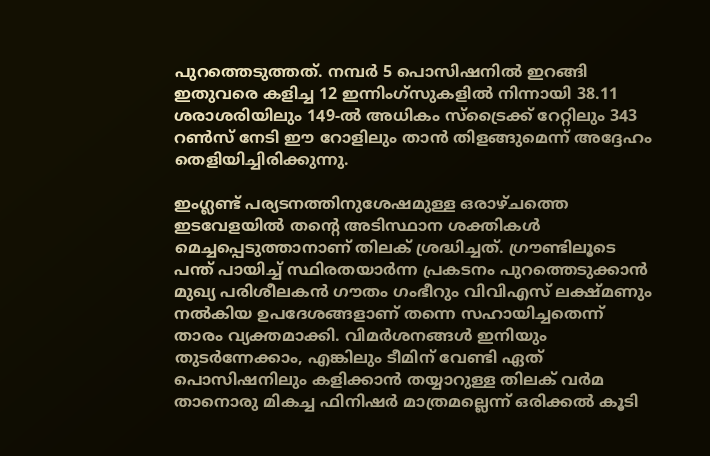പുറത്തെടുത്തത്. നമ്പര്‍ 5 പൊസിഷനില്‍ ഇറങ്ങി ഇതുവരെ കളിച്ച 12 ഇന്നിംഗ്സുകളില്‍ നിന്നായി 38.11 ശരാശരിയിലും 149-ല്‍ അധികം സ്‌ട്രൈക്ക് റേറ്റിലും 343 റണ്‍സ് നേടി ഈ റോളിലും താന്‍ തിളങ്ങുമെന്ന് അദ്ദേഹം തെളിയിച്ചിരിക്കുന്നു.

ഇംഗ്ലണ്ട് പര്യടനത്തിനുശേഷമുള്ള ഒരാഴ്ചത്തെ ഇടവേളയില്‍ തന്റെ അടിസ്ഥാന ശക്തികള്‍ മെച്ചപ്പെടുത്താനാണ് തിലക് ശ്രദ്ധിച്ചത്. ഗ്രൗണ്ടിലൂടെ പന്ത് പായിച്ച് സ്ഥിരതയാര്‍ന്ന പ്രകടനം പുറത്തെടുക്കാന്‍ മുഖ്യ പരിശീലകന്‍ ഗൗതം ഗംഭീറും വിവിഎസ് ലക്ഷ്മണും നല്‍കിയ ഉപദേശങ്ങളാണ് തന്നെ സഹായിച്ചതെന്ന് താരം വ്യക്തമാക്കി. വിമര്‍ശനങ്ങള്‍ ഇനിയും തുടര്‍ന്നേക്കാം, എങ്കിലും ടീമിന് വേണ്ടി ഏത് പൊസിഷനിലും കളിക്കാന്‍ തയ്യാറുള്ള തിലക് വര്‍മ താനൊരു മികച്ച ഫിനിഷര്‍ മാത്രമല്ലെന്ന് ഒരിക്കല്‍ കൂടി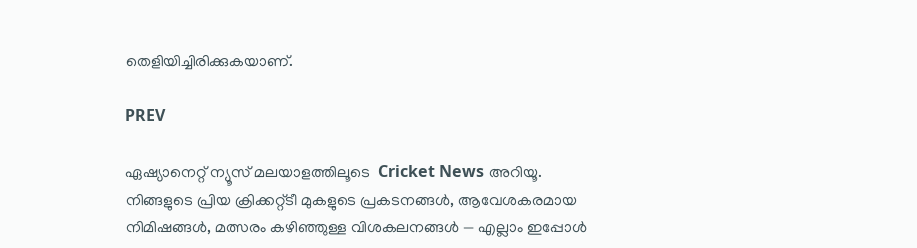തെളിയിച്ചിരിക്കുകയാണ്.

PREV

ഏഷ്യാനെറ്റ് ന്യൂസ് മലയാളത്തിലൂടെ  Cricket News അറിയൂ.  നിങ്ങളുടെ പ്രിയ ക്രിക്കറ്റ്ടീ മുകളുടെ പ്രകടനങ്ങൾ, ആവേശകരമായ നിമിഷങ്ങൾ, മത്സരം കഴിഞ്ഞുള്ള വിശകലനങ്ങൾ — എല്ലാം ഇപ്പോൾ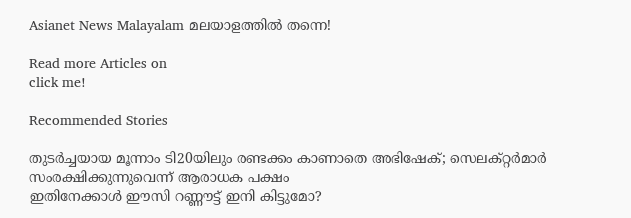Asianet News Malayalam മലയാളത്തിൽ തന്നെ!

Read more Articles on
click me!

Recommended Stories

തുടര്‍ച്ചയായ മൂന്നാം ടി20യിലും രണ്ടക്കം കാണാതെ അഭിഷേക്; സെലക്റ്റര്‍മാര്‍ സംരക്ഷിക്കുന്നുവെന്ന് ആരാധക പക്ഷം
ഇതിനേക്കാള്‍ ഈസി റണ്ണൗട്ട് ഇനി കിട്ടുമോ?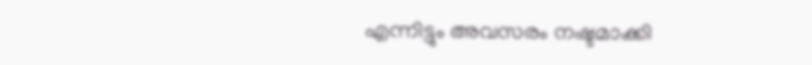എന്നിട്ടും അവസരം നഷ്ടമാക്കി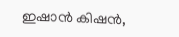ഇഷാന്‍ കിഷന്‍,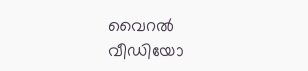വൈറല്‍ വീഡിയോ